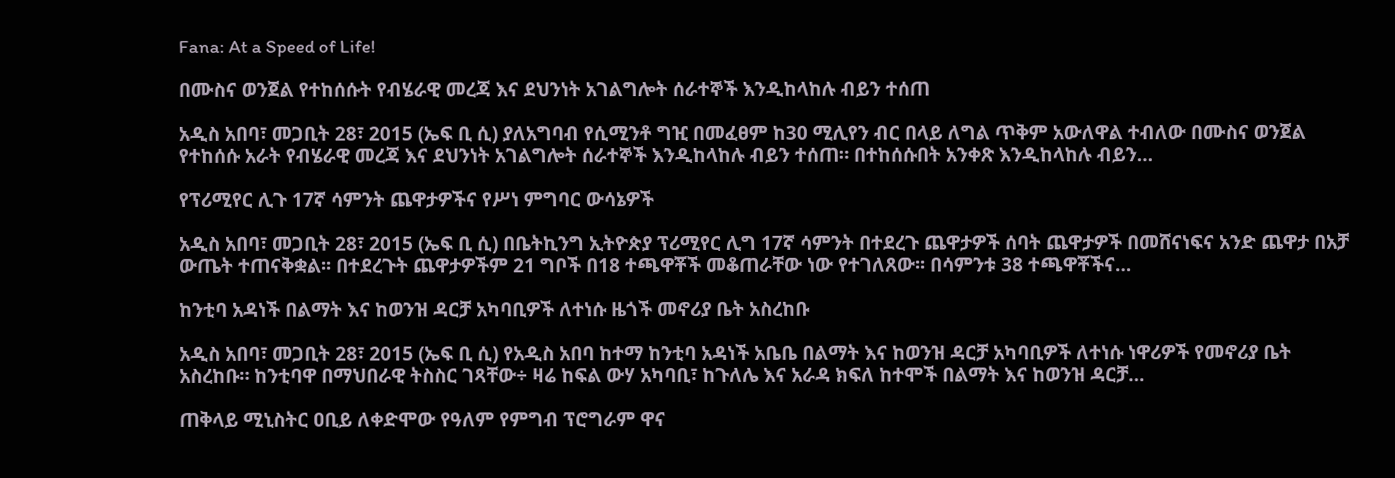Fana: At a Speed of Life!

በሙስና ወንጀል የተከሰሱት የብሄራዊ መረጃ እና ደህንነት አገልግሎት ሰራተኞች እንዲከላከሉ ብይን ተሰጠ

አዲስ አበባ፣ መጋቢት 28፣ 2015 (ኤፍ ቢ ሲ) ያለአግባብ የሲሚንቶ ግዢ በመፈፀም ከ30 ሚሊየን ብር በላይ ለግል ጥቅም አውለዋል ተብለው በሙስና ወንጀል የተከሰሱ አራት የብሄራዊ መረጃ እና ደህንነት አገልግሎት ሰራተኞች እንዲከላከሉ ብይን ተሰጠ። በተከሰሱበት አንቀጽ እንዲከላከሉ ብይን…

የፕሪሚየር ሊጉ 17ኛ ሳምንት ጨዋታዎችና የሥነ ምግባር ውሳኔዎች

አዲስ አበባ፣ መጋቢት 28፣ 2015 (ኤፍ ቢ ሲ) በቤትኪንግ ኢትዮጵያ ፕሪሚየር ሊግ 17ኛ ሳምንት በተደረጉ ጨዋታዎች ሰባት ጨዋታዎች በመሸናነፍና አንድ ጨዋታ በአቻ ውጤት ተጠናቅቋል፡፡ በተደረጉት ጨዋታዎችም 21 ግቦች በ18 ተጫዋቾች መቆጠራቸው ነው የተገለጸው፡፡ በሳምንቱ 38 ተጫዋቾችና…

ከንቲባ አዳነች በልማት እና ከወንዝ ዳርቻ አካባቢዎች ለተነሱ ዜጎች መኖሪያ ቤት አስረከቡ

አዲስ አበባ፣ መጋቢት 28፣ 2015 (ኤፍ ቢ ሲ) የአዲስ አበባ ከተማ ከንቲባ አዳነች አቤቤ በልማት እና ከወንዝ ዳርቻ አካባቢዎች ለተነሱ ነዋሪዎች የመኖሪያ ቤት አስረከቡ። ከንቲባዋ በማህበራዊ ትስስር ገጻቸው÷ ዛሬ ከፍል ውሃ አካባቢ፣ ከጉለሌ እና አራዳ ክፍለ ከተሞች በልማት እና ከወንዝ ዳርቻ…

ጠቅላይ ሚኒስትር ዐቢይ ለቀድሞው የዓለም የምግብ ፕሮግራም ዋና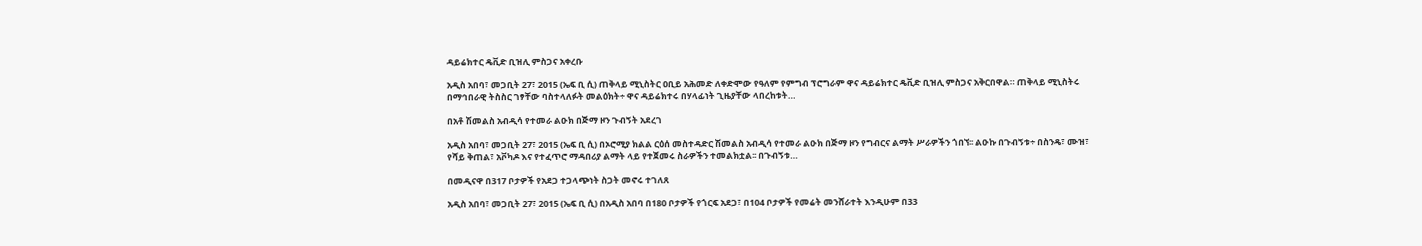ዳይሬክተር ዴቪድ ቢዝሊ ምስጋና አቀረቡ

አዲስ አበባ፣ መጋቢት 27፣ 2015 (ኤፍ ቢ ሲ) ጠቅላይ ሚኒስትር ዐቢይ አሕመድ ለቀድሞው የዓለም የምግብ ፕሮግራም ዋና ዳይሬክተር ዴቪድ ቢዝሊ ምስጋና አቅርበዋል። ጠቅላይ ሚኒስትሩ በማኅበራዊ ትስስር ገፃቸው ባስተላለፉት መልዕክት÷ ዋና ዳይሬክተሩ በሃላፊነት ጊዜያቸው ላበረከቱት…

በአቶ ሽመልስ አብዲሳ የተመራ ልዑክ በጅማ ዞን ጉብኝት አደረገ

አዲስ አበባ፣ መጋቢት 27፣ 2015 (ኤፍ ቢ ሲ) በኦሮሚያ ክልል ርዕሰ መስተዳድር ሽመልስ አብዲሳ የተመራ ልዑክ በጅማ ዞን የግብርና ልማት ሥራዎችን ጎበኘ፡፡ ልዑኩ በጉብኝቱ÷ በስንዴ፣ ሙዝ፣ የሻይ ቅጠል፣ አቮካዶ እና የተፈጥሮ ማዳበሪያ ልማት ላይ የተጀመሩ ስራዎችን ተመልክቷል፡፡ በጉብኝቱ…

በመዲናዋ በ317 ቦታዎች የአደጋ ተጋላጭነት ስጋት መኖሩ ተገለጸ

አዲስ አበባ፣ መጋቢት 27፣ 2015 (ኤፍ ቢ ሲ) በአዲስ አበባ በ180 ቦታዎች የጎርፍ አደጋ፣ በ104 ቦታዎች የመሬት መንሸራተት እንዲሁም በ33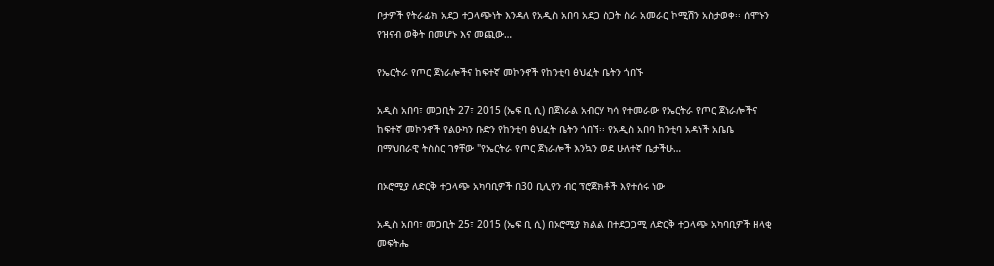ቦታዎች የትራፊክ አደጋ ተጋላጭነት እንዳለ የአዲስ አበባ አደጋ ስጋት ስራ አመራር ኮሚሽን አስታወቀ፡፡ ሰሞኑን የዝናብ ወቅት በመሆኑ እና መጪው…

የኤርትራ የጦር ጀነራሎችና ከፍተኛ መኮንኖች የከንቲባ ፅህፈት ቤትን ጎበኙ

አዲስ አበባ፣ መጋቢት 27፣ 2015 (ኤፍ ቢ ሲ) በጀነራል አብርሃ ካሳ የተመራው የኤርትራ የጦር ጀነራሎችና ከፍተኛ መኮንኖች የልዑካን ቡድን የከንቲባ ፅህፈት ቤትን ጎበኘ፡፡ የአዲስ አበባ ከንቲባ አዳነች አቤቤ በማህበራዊ ትስስር ገፃቸው "የኤርትራ የጦር ጀነራሎች እንኳን ወደ ሁለተኛ ቤታችሁ…

በኦሮሚያ ለድርቅ ተጋላጭ አካባቢዎች በ30 ቢሊየን ብር ፕሮጀክቶች እየተሰሩ ነው

አዲስ አበባ፣ መጋቢት 25፣ 2015 (ኤፍ ቢ ሲ) በኦሮሚያ ክልል በተደጋጋሚ ለድርቅ ተጋላጭ አካባቢዎች ዘላቂ መፍትሔ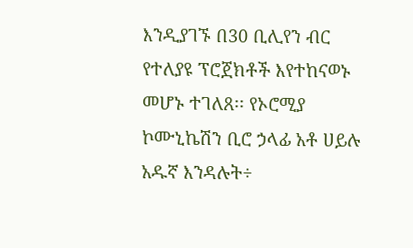እንዲያገኙ በ30 ቢሊየን ብር የተለያዩ ፕሮጀክቶች እየተከናወኑ መሆኑ ተገለጸ፡፡ የኦሮሚያ ኮሙኒኬሽን ቢሮ ኃላፊ አቶ ሀይሉ አዱኛ እንዳሉት÷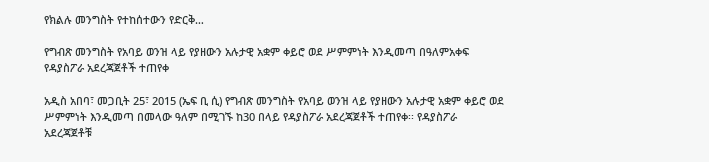የክልሉ መንግስት የተከሰተውን የድርቅ…

የግብጽ መንግስት የአባይ ወንዝ ላይ የያዘውን አሉታዊ አቋም ቀይሮ ወደ ሥምምነት እንዲመጣ በዓለምአቀፍ የዳያስፖራ አደረጃጀቶች ተጠየቀ

አዲስ አበባ፣ መጋቢት 25፣ 2015 (ኤፍ ቢ ሲ) የግብጽ መንግስት የአባይ ወንዝ ላይ የያዘውን አሉታዊ አቋም ቀይሮ ወደ ሥምምነት እንዲመጣ በመላው ዓለም በሚገኙ ከ30 በላይ የዳያስፖራ አደረጃጀቶች ተጠየቀ፡፡ የዳያስፖራ አደረጃጀቶቹ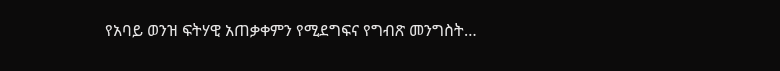የአባይ ወንዝ ፍትሃዊ አጠቃቀምን የሚደግፍና የግብጽ መንግስት…